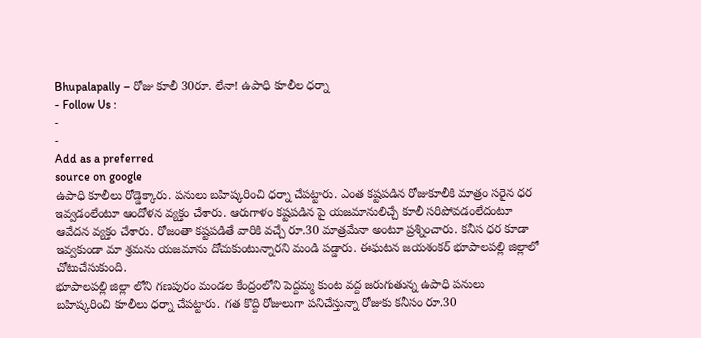Bhupalapally – రోజు కూలీ 30రూ. లేనా! ఉపాధి కూలీల ధర్నా
- Follow Us :
-
-
Add as a preferred
source on google
ఉపాధి కూలీలు రోడ్డెక్కారు. పనులు బహిష్కరించి ధర్నా చేపట్టారు. ఎంత కష్టపడిన రోజుకూలీకి మాత్రం సరైన ధర ఇవ్వడంలేంటూ ఆందోళన వ్యక్తం చేశారు. ఆరుగాళం కష్టపడిన పై యజమానులిచ్చే కూలీ సరిపోవడంలేదంటూ ఆవేదన వ్యక్తం చేశారు. రోజంతా కష్టపడితే వారికి వచ్చే రూ.30 మాత్రమేనా అంటూ ప్రశ్నించారు. కనీస ధర కూడా ఇవ్వకుండా మా శ్రమను యజమాను దోచుకుంటున్నారని మండి పడ్డారు. ఈఘటన జయశంకర్ భూపాలపల్లి జిల్లాలో చోటుచేసుకుంది.
భూపాలపల్లి జిల్లా లోని గణపురం మండల కేంద్రంలోని పెద్దమ్మ కుంట వద్ద జరుగుతున్న ఉపాధి పనులు బహిష్కరించి కూలీలు ధర్నా చేపట్టారు. గత కొద్ది రోజులుగా పనిచేస్తున్నా రోజుకు కనీసం రూ.30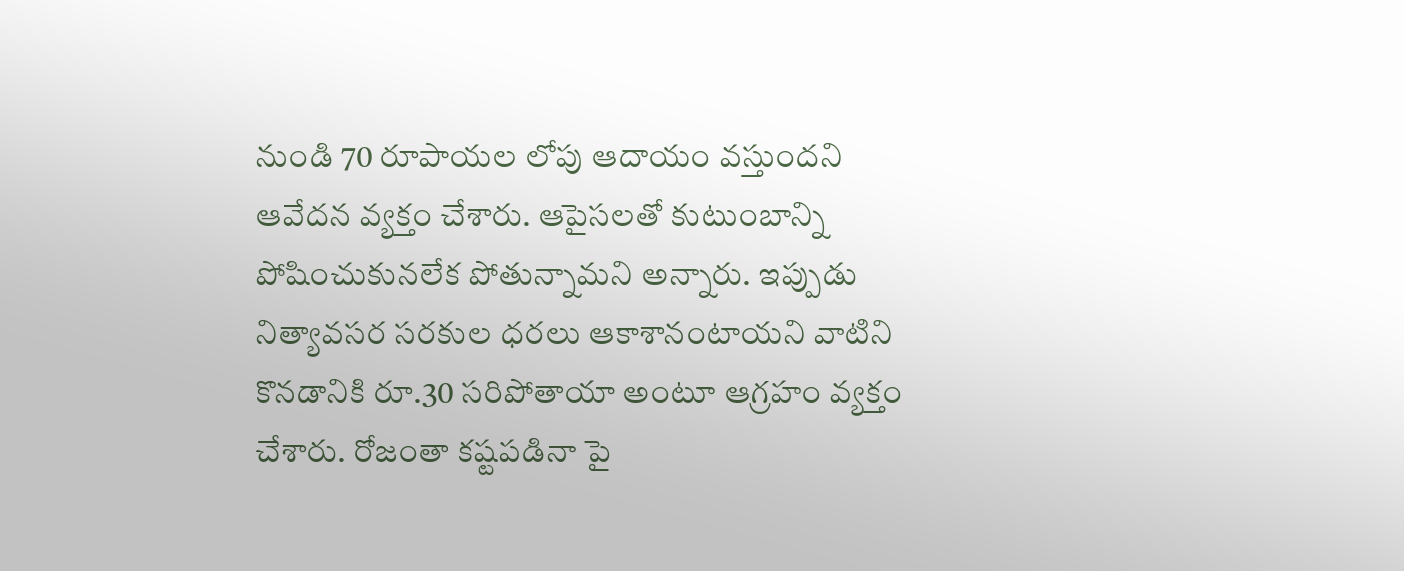నుండి 70 రూపాయల లోపు ఆదాయం వస్తుందని ఆవేదన వ్యక్తం చేశారు. ఆపైసలతో కుటుంబాన్ని పోషించుకునలేక పోతున్నామని అన్నారు. ఇప్పుడు నిత్యావసర సరకుల ధరలు ఆకాశానంటాయని వాటిని కొనడానికి రూ.30 సరిపోతాయా అంటూ ఆగ్రహం వ్యక్తం చేశారు. రోజంతా కష్టపడినా పై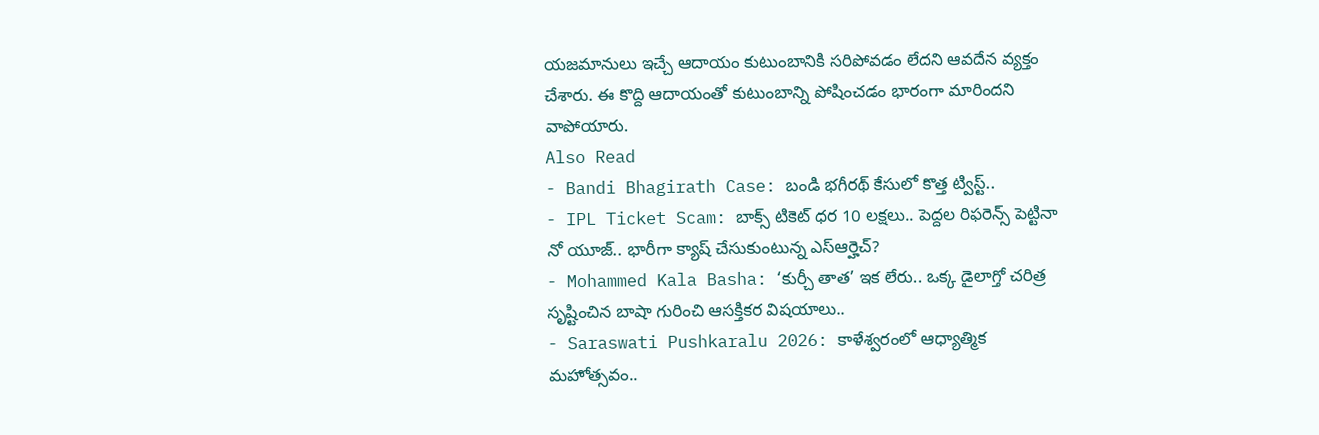యజమానులు ఇచ్చే ఆదాయం కుటుంబానికి సరిపోవడం లేదని ఆవదేన వ్యక్తం చేశారు. ఈ కొద్ది ఆదాయంతో కుటుంబాన్ని పోషించడం భారంగా మారిందని వాపోయారు.
Also Read
- Bandi Bhagirath Case: బండి భగీరథ్ కేసులో కొత్త ట్విస్ట్..
- IPL Ticket Scam: బాక్స్ టికెట్ ధర 10 లక్షలు.. పెద్దల రిఫరెన్స్ పెట్టినా నో యూజ్.. భారీగా క్యాష్ చేసుకుంటున్న ఎస్ఆర్హెచ్?
- Mohammed Kala Basha: ‘కుర్చీ తాత’ ఇక లేరు.. ఒక్క డైలాగ్తో చరిత్ర సృష్టించిన బాషా గురించి ఆసక్తికర విషయాలు..
- Saraswati Pushkaralu 2026: కాళేశ్వరంలో ఆధ్యాత్మిక మహోత్సవం..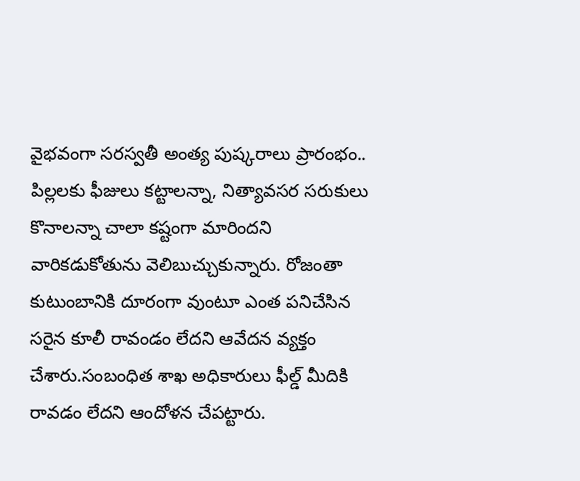వైభవంగా సరస్వతీ అంత్య పుష్కరాలు ప్రారంభం..
పిల్లలకు ఫీజులు కట్టాలన్నా, నిత్యావసర సరుకులు కొనాలన్నా చాలా కష్టంగా మారిందని వారికడుకోతును వెలిబుచ్చుకున్నారు. రోజంతా కుటుంబానికి దూరంగా వుంటూ ఎంత పనిచేసిన సరైన కూలీ రావండం లేదని ఆవేదన వ్యక్తం చేశారు.సంబంధిత శాఖ అధికారులు ఫీల్డ్ మీదికి రావడం లేదని ఆందోళన చేపట్టారు.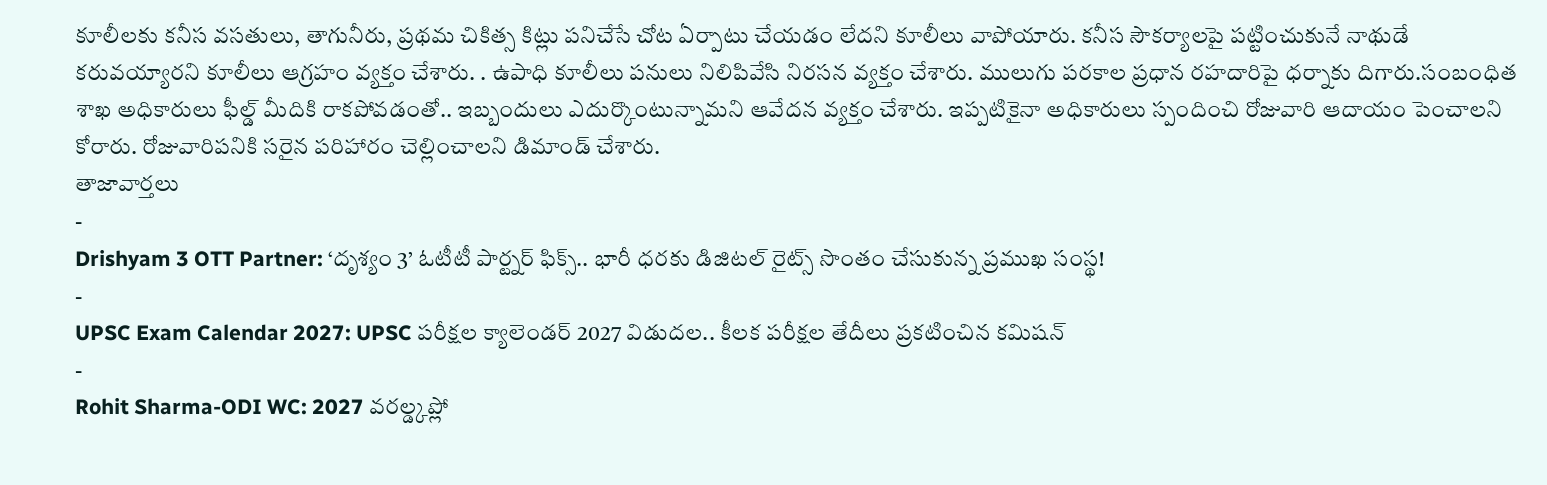కూలీలకు కనీస వసతులు, తాగునీరు, ప్రథమ చికిత్స కిట్లు పనిచేసే చోట ఏర్పాటు చేయడం లేదని కూలీలు వాపోయారు. కనీస సౌకర్యాలపై పట్టించుకునే నాథుడే కరువయ్యారని కూలీలు ఆగ్రహం వ్యక్తం చేశారు. . ఉపాధి కూలీలు పనులు నిలిపివేసి నిరసన వ్యక్తం చేశారు. ములుగు పరకాల ప్రధాన రహదారిపై ధర్నాకు దిగారు.సంబంధిత శాఖ అధికారులు ఫీల్డ్ మీదికి రాకపోవడంతో.. ఇబ్బందులు ఎదుర్కొంటున్నామని ఆవేదన వ్యక్తం చేశారు. ఇప్పటికైనా అధికారులు స్పందించి రోజువారి ఆదాయం పెంచాలని కోరారు. రోజువారిపనికి సరైన పరిహారం చెల్లించాలని డిమాండ్ చేశారు.
తాజావార్తలు
-
Drishyam 3 OTT Partner: ‘దృశ్యం 3’ ఓటీటీ పార్ట్నర్ ఫిక్స్.. భారీ ధరకు డిజిటల్ రైట్స్ సొంతం చేసుకున్న ప్రముఖ సంస్థ!
-
UPSC Exam Calendar 2027: UPSC పరీక్షల క్యాలెండర్ 2027 విడుదల.. కీలక పరీక్షల తేదీలు ప్రకటించిన కమిషన్
-
Rohit Sharma-ODI WC: 2027 వరల్డ్కప్లో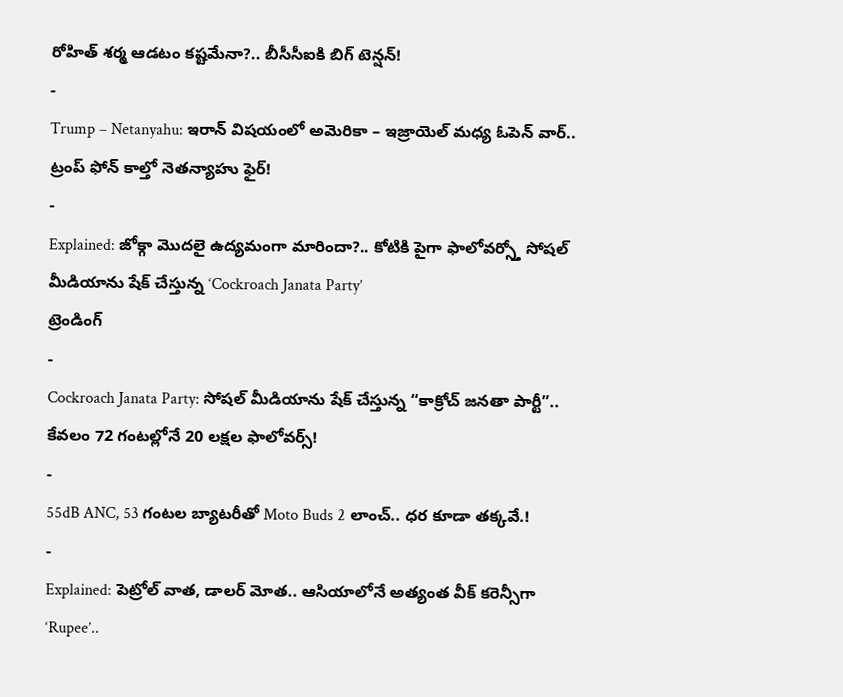రోహిత్ శర్మ ఆడటం కష్టమేనా?.. బీసీసీఐకి బిగ్ టెన్షన్!
-
Trump – Netanyahu: ఇరాన్ విషయంలో అమెరికా – ఇజ్రాయెల్ మధ్య ఓపెన్ వార్.. ట్రంప్ ఫోన్ కాల్తో నెతన్యాహు ఫైర్!
-
Explained: జోక్గా మొదలై ఉద్యమంగా మారిందా?.. కోటికి పైగా ఫాలోవర్స్తో సోషల్ మీడియాను షేక్ చేస్తున్న ‘Cockroach Janata Party’
ట్రెండింగ్
-
Cockroach Janata Party: సోషల్ మీడియాను షేక్ చేస్తున్న “కాక్రోచ్ జనతా పార్టీ”.. కేవలం 72 గంటల్లోనే 20 లక్షల ఫాలోవర్స్!
-
55dB ANC, 53 గంటల బ్యాటరీతో Moto Buds 2 లాంచ్.. ధర కూడా తక్కవే.!
-
Explained: పెట్రోల్ వాత, డాలర్ మోత.. ఆసియాలోనే అత్యంత వీక్ కరెన్సీగా ‘Rupee’..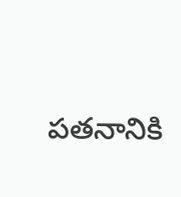పతనానికి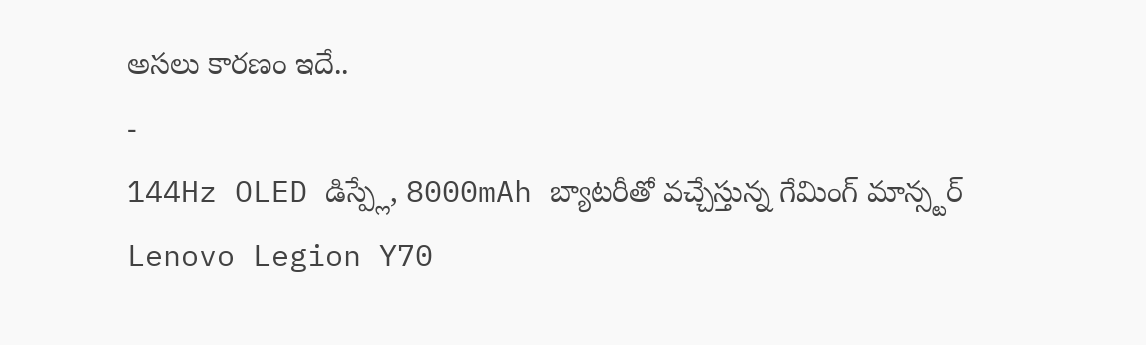అసలు కారణం ఇదే..
-
144Hz OLED డిస్ప్లే, 8000mAh బ్యాటరీతో వచ్చేస్తున్న గేమింగ్ మాన్స్టర్ Lenovo Legion Y70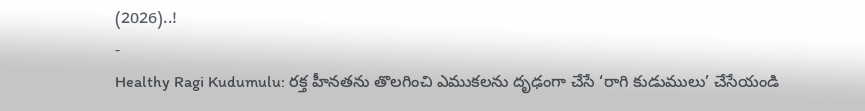(2026)..!
-
Healthy Ragi Kudumulu: రక్త హీనతను తొలగించి ఎముకలను దృఢంగా చేసే ‘రాగి కుడుములు’ చేసేయండి